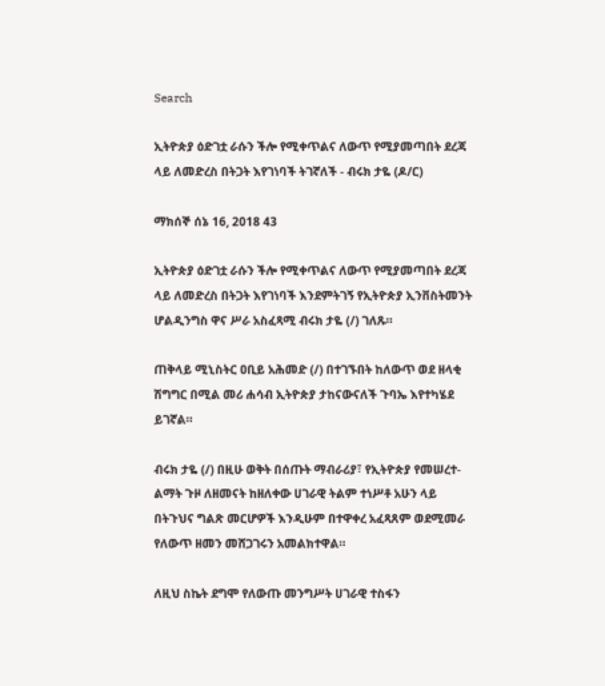Search

ኢትዮጵያ ዕድገቷ ራሱን ችሎ የሚቀጥልና ለውጥ የሚያመጣበት ደረጃ ላይ ለመድረስ በትጋት እየገነባች ትገኛለች - ብሩክ ታዬ (ዶ/ር)

ማክሰኞ ሰኔ 16, 2018 43

ኢትዮጵያ ዕድገቷ ራሱን ችሎ የሚቀጥልና ለውጥ የሚያመጣበት ደረጃ ላይ ለመድረስ በትጋት እየገነባች እንደምትገኝ የኢትዮጵያ ኢንቨስትመንት ሆልዲንግስ ዋና ሥራ አስፈጻሚ ብሩክ ታዬ (/) ገለጹ።

ጠቅላይ ሚኒስትር ዐቢይ አሕመድ (/) በተገኙበት ከለውጥ ወደ ዘላቂ ሽግግር በሚል መሪ ሐሳብ ኢትዮጵያ ታከናውናለች ጉባኤ እየተካሄደ ይገኛል።

ብሩክ ታዬ (/) በዚሁ ወቅት በሰጡት ማብራሪያ፣ የኢትዮጵያ የመሠረተ-ልማት ጉዞ ለዘመናት ከዘለቀው ሀገራዊ ትልም ተነሥቶ አሁን ላይ በትጉህና ግልጽ መርሆዎች እንዲሁም በተዋቀረ አፈጻጸም ወደሚመራ የለውጥ ዘመን መሸጋገሩን አመልክተዋል።

ለዚህ ስኬት ደግሞ የለውጡ መንግሥት ሀገራዊ ተስፋን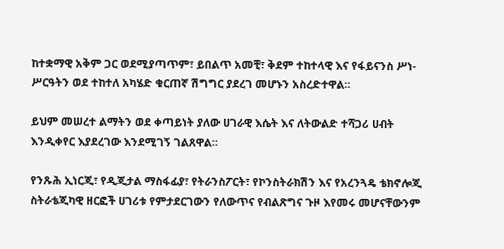ከተቋማዊ አቅም ጋር ወደሚያጣጥም፣ ይበልጥ አመቺ፣ ቅደም ተከተላዊ እና የፋይናንስ ሥነ-ሥርዓትን ወደ ተከተለ አካሄድ ቁርጠኛ ሽግግር ያደረገ መሆኑን አስረድተዋል።

ይህም መሠረተ ልማትን ወደ ቀጣይነት ያለው ሀገራዊ እሴት እና ለትውልድ ተሻጋሪ ሀብት እንዲቀየር እያደረገው እንደሚገኝ ገልጸዋል።

የንጹሕ ኢነርጂ፣ የዲጂታል ማስፋፊያ፣ የትራንስፖርት፣ የኮንስትራክሽን እና የአረንጓዴ ቴክኖሎጂ ስትራቴጂካዊ ዘርፎች ሀገሪቱ የምታደርገውን የለውጥና የብልጽግና ጉዞ እየመሩ መሆናቸውንም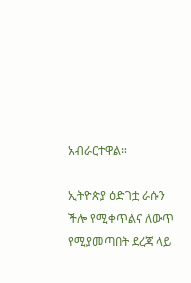አብራርተዋል።

ኢትዮጵያ ዕድገቷ ራሱን ችሎ የሚቀጥልና ለውጥ የሚያመጣበት ደረጃ ላይ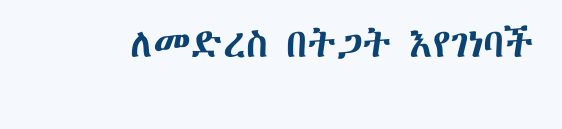ለመድረስ በትጋት እየገነባች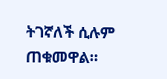ትገኛለች ሲሉም ጠቁመዋል።